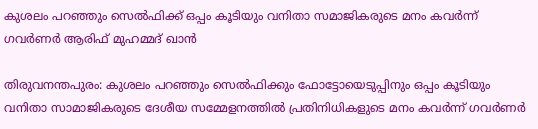കുശലം പറഞ്ഞും സെൽഫിക്ക് ഒപ്പം കൂടിയും വനിതാ സമാജികരുടെ മനം കവർന്ന് ഗവർണർ ആരിഫ് മുഹമ്മദ് ഖാൻ

തിരുവനന്തപുരം: കുശലം പറഞ്ഞും സെൽഫിക്കും ഫോട്ടോയെടുപ്പിനും ഒപ്പം കൂടിയും വനിതാ സാമാജികരുടെ ദേശീയ സമ്മേളനത്തിൽ പ്രതിനിധികളുടെ മനം കവർന്ന് ഗവർണർ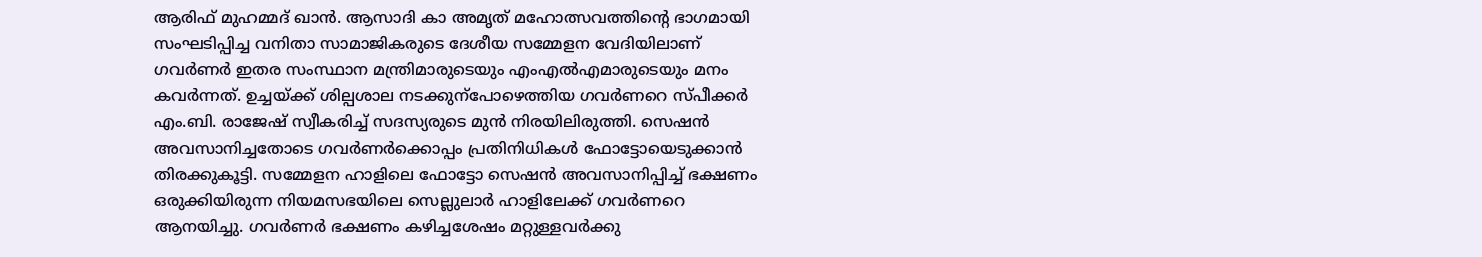ആരിഫ് മുഹമ്മദ് ഖാൻ. ആസാദി കാ അമൃത് മഹോത്സവത്തിന്‍റെ ഭാഗമായി സംഘടിപ്പിച്ച വനിതാ സാമാജികരുടെ ദേശീയ സമ്മേളന വേദിയിലാണ് ഗവർണർ ഇതര സംസ്ഥാന മന്ത്രിമാരുടെയും എംഎൽഎമാരുടെയും മനം കവർന്നത്. ഉച്ചയ്ക്ക് ശില്പശാല നടക്കുന്പോഴെത്തിയ ഗവർണറെ സ്പീക്കർ എം.ബി. രാജേഷ് സ്വീകരിച്ച് സദസ്യരുടെ മുൻ നിരയിലിരുത്തി. സെഷൻ അവസാനിച്ചതോടെ ഗവർണർക്കൊപ്പം പ്രതിനിധികൾ ഫോട്ടോയെടുക്കാൻ തിരക്കുകൂട്ടി. സമ്മേളന ഹാളിലെ ഫോട്ടോ സെഷൻ അവസാനിപ്പിച്ച് ഭക്ഷണം ഒരുക്കിയിരുന്ന നിയമസഭയിലെ സെല്ലുലാർ ഹാളിലേക്ക് ഗവർണറെ ആനയിച്ചു. ഗവർണർ ഭക്ഷണം കഴിച്ചശേഷം മറ്റുള്ളവർക്കു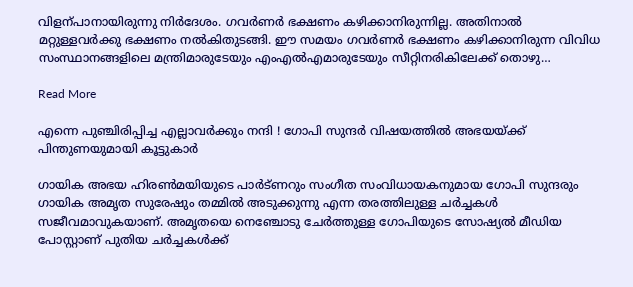വിളന്പാനായിരുന്നു നിർദേശം. ഗവർണർ ഭക്ഷണം കഴിക്കാനിരുന്നില്ല. അതിനാൽ മറ്റുള്ളവർക്കു ഭക്ഷണം നൽകിതുടങ്ങി. ഈ സമയം ഗവർണർ ഭക്ഷണം കഴിക്കാനിരുന്ന വിവിധ സംസ്ഥാനങ്ങളിലെ മന്ത്രിമാരുടേയും എംഎൽഎമാരുടേയും സീറ്റിനരികിലേക്ക് തൊഴു…

Read More

എന്നെ പുഞ്ചിരിപ്പിച്ച എല്ലാവര്‍ക്കും നന്ദി ! ഗോപി സുന്ദര്‍ വിഷയത്തില്‍ അഭയയ്ക്ക് പിന്തുണയുമായി കൂട്ടുകാര്‍

ഗായിക അഭയ ഹിരണ്‍മയിയുടെ പാര്‍ട്ണറും സംഗീത സംവിധായകനുമായ ഗോപി സുന്ദരും ഗായിക അമൃത സുരേഷും തമ്മില്‍ അടുക്കുന്നു എന്ന തരത്തിലുള്ള ചര്‍ച്ചകള്‍ സജീവമാവുകയാണ്. അമൃതയെ നെഞ്ചോടു ചേര്‍ത്തുള്ള ഗോപിയുടെ സോഷ്യല്‍ മീഡിയ പോസ്റ്റാണ് പുതിയ ചര്‍ച്ചകള്‍ക്ക്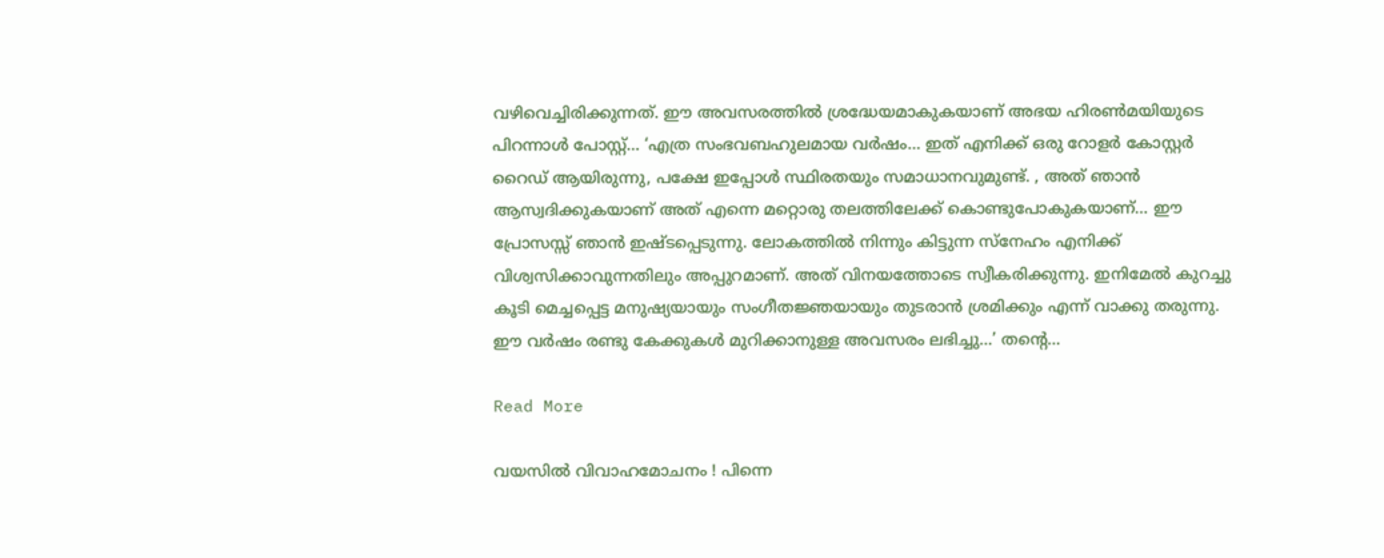വഴിവെച്ചിരിക്കുന്നത്. ഈ അവസരത്തില്‍ ശ്രദ്ധേയമാകുകയാണ് അഭയ ഹിരണ്‍മയിയുടെ പിറന്നാള്‍ പോസ്റ്റ്… ‘എത്ര സംഭവബഹുലമായ വര്‍ഷം… ഇത് എനിക്ക് ഒരു റോളര്‍ കോസ്റ്റര്‍ റൈഡ് ആയിരുന്നു, പക്ഷേ ഇപ്പോള്‍ സ്ഥിരതയും സമാധാനവുമുണ്ട്. , അത് ഞാന്‍ ആസ്വദിക്കുകയാണ് അത് എന്നെ മറ്റൊരു തലത്തിലേക്ക് കൊണ്ടുപോകുകയാണ്… ഈ പ്രോസസ്സ് ഞാന്‍ ഇഷ്ടപ്പെടുന്നു. ലോകത്തില്‍ നിന്നും കിട്ടുന്ന സ്‌നേഹം എനിക്ക് വിശ്വസിക്കാവുന്നതിലും അപ്പുറമാണ്. അത് വിനയത്തോടെ സ്വീകരിക്കുന്നു. ഇനിമേല്‍ കുറച്ചു കൂടി മെച്ചപ്പെട്ട മനുഷ്യയായും സംഗീതജ്ഞയായും തുടരാന്‍ ശ്രമിക്കും എന്ന് വാക്കു തരുന്നു. ഈ വര്‍ഷം രണ്ടു കേക്കുകള്‍ മുറിക്കാനുള്ള അവസരം ലഭിച്ചു…’ തന്റെ…

Read More

വയസില്‍ വിവാഹമോചനം ! പിന്നെ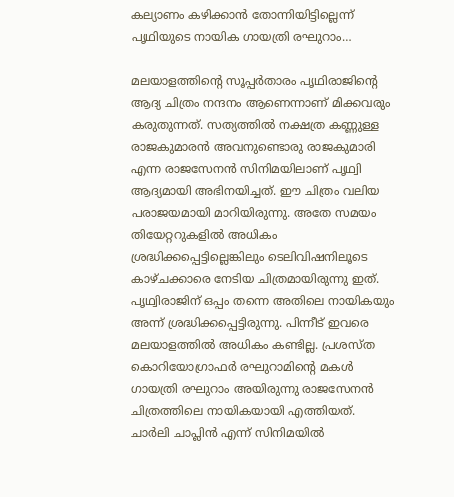കല്യാണം കഴിക്കാന്‍ തോന്നിയിട്ടില്ലെന്ന് പൃഥിയുടെ നായിക ഗായത്രി രഘുറാം…

മലയാളത്തിന്റെ സൂപ്പര്‍താരം പൃഥിരാജിന്റെ ആദ്യ ചിത്രം നന്ദനം ആണെന്നാണ് മിക്കവരും കരുതുന്നത്. സത്യത്തില്‍ നക്ഷത്ര കണ്ണുള്ള രാജകുമാരന്‍ അവനുണ്ടൊരു രാജകുമാരി എന്ന രാജസേനന്‍ സിനിമയിലാണ് പൃഥ്വി ആദ്യമായി അഭിനയിച്ചത്. ഈ ചിത്രം വലിയ പരാജയമായി മാറിയിരുന്നു. അതേ സമയം തിയേറ്ററുകളില്‍ അധികം ശ്രദ്ധിക്കപ്പെട്ടില്ലെങ്കിലും ടെലിവിഷനിലൂടെ കാഴ്ചക്കാരെ നേടിയ ചിത്രമായിരുന്നു ഇത്. പൃഥ്വിരാജിന് ഒപ്പം തന്നെ അതിലെ നായികയും അന്ന് ശ്രദ്ധിക്കപ്പെട്ടിരുന്നു. പിന്നീട് ഇവരെ മലയാളത്തില്‍ അധികം കണ്ടില്ല. പ്രശസ്ത കൊറിയോഗ്രാഫര്‍ രഘുറാമിന്റെ മകള്‍ ഗായത്രി രഘുറാം അയിരുന്നു രാജസേനന്‍ ചിത്രത്തിലെ നായികയായി എത്തിയത്. ചാര്‍ലി ചാപ്ലിന്‍ എന്ന് സിനിമയില്‍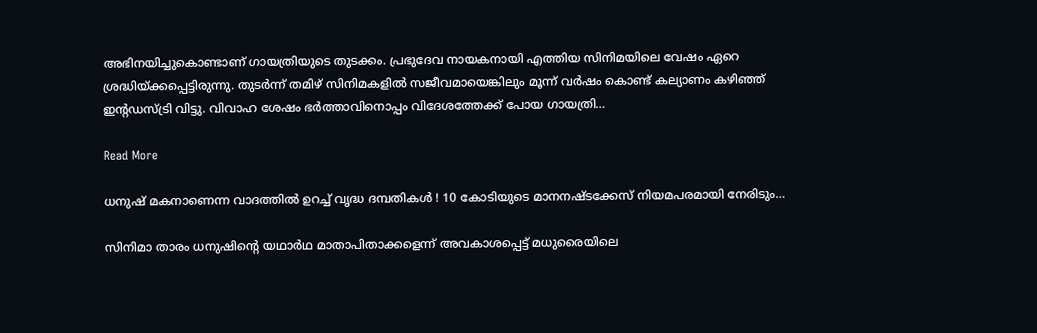അഭിനയിച്ചുകൊണ്ടാണ് ഗായത്രിയുടെ തുടക്കം. പ്രഭുദേവ നായകനായി എത്തിയ സിനിമയിലെ വേഷം ഏറെ ശ്രദ്ധിയ്ക്കപ്പെട്ടിരുന്നു. തുടര്‍ന്ന് തമിഴ് സിനിമകളില്‍ സജീവമായെങ്കിലും മൂന്ന് വര്‍ഷം കൊണ്ട് കല്യാണം കഴിഞ്ഞ് ഇന്റഡസ്ട്രി വിട്ടു. വിവാഹ ശേഷം ഭര്‍ത്താവിനൊപ്പം വിദേശത്തേക്ക് പോയ ഗായത്രി…

Read More

ധനുഷ് മകനാണെന്ന വാദത്തില്‍ ഉറച്ച് വൃദ്ധ ദമ്പതികള്‍ ! 10 കോടിയുടെ മാനനഷ്ടക്കേസ് നിയമപരമായി നേരിടും…

സിനിമാ താരം ധനുഷിന്റെ യഥാര്‍ഥ മാതാപിതാക്കളെന്ന് അവകാശപ്പെട്ട് മധുരൈയിലെ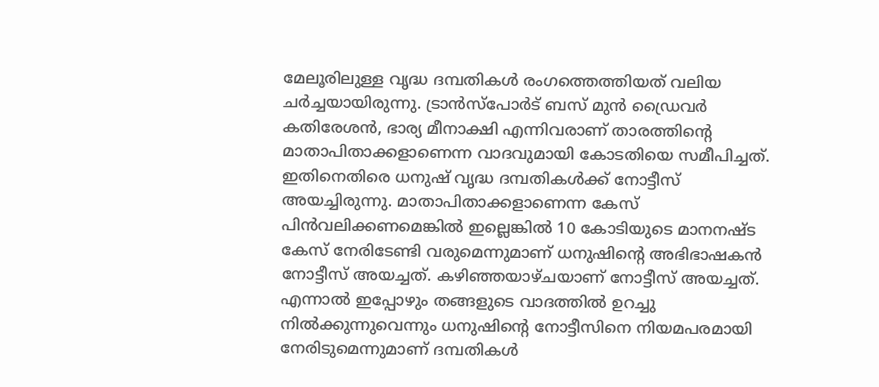മേലൂരിലുള്ള വൃദ്ധ ദമ്പതികള്‍ രംഗത്തെത്തിയത് വലിയ ചര്‍ച്ചയായിരുന്നു. ട്രാന്‍സ്‌പോര്‍ട് ബസ് മുന്‍ ഡ്രൈവര്‍ കതിരേശന്‍, ഭാര്യ മീനാക്ഷി എന്നിവരാണ് താരത്തിന്റെ മാതാപിതാക്കളാണെന്ന വാദവുമായി കോടതിയെ സമീപിച്ചത്. ഇതിനെതിരെ ധനുഷ് വൃദ്ധ ദമ്പതികള്‍ക്ക് നോട്ടീസ് അയച്ചിരുന്നു. മാതാപിതാക്കളാണെന്ന കേസ് പിന്‍വലിക്കണമെങ്കില്‍ ഇല്ലെങ്കില്‍ 10 കോടിയുടെ മാനനഷ്ട കേസ് നേരിടേണ്ടി വരുമെന്നുമാണ് ധനുഷിന്റെ അഭിഭാഷകന്‍ നോട്ടീസ് അയച്ചത്. കഴിഞ്ഞയാഴ്ചയാണ് നോട്ടീസ് അയച്ചത്. എന്നാല്‍ ഇപ്പോഴും തങ്ങളുടെ വാദത്തില്‍ ഉറച്ചു നില്‍ക്കുന്നുവെന്നും ധനുഷിന്റെ നോട്ടീസിനെ നിയമപരമായി നേരിടുമെന്നുമാണ് ദമ്പതികള്‍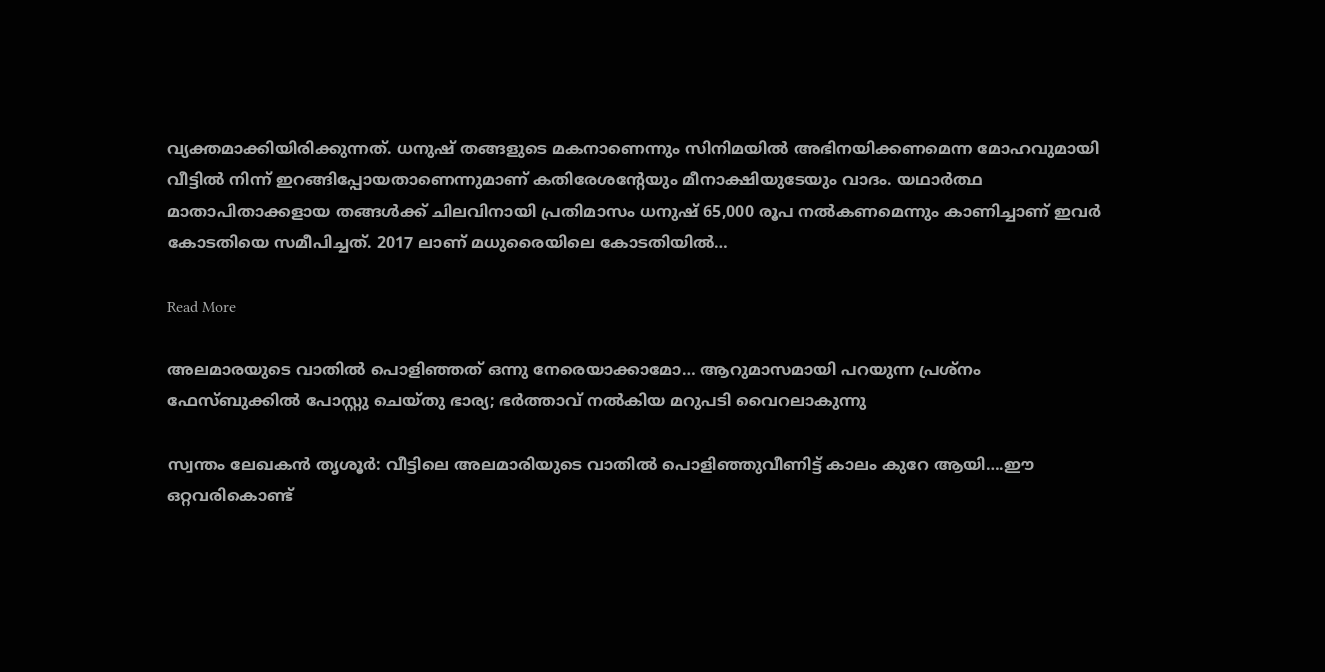വ്യക്തമാക്കിയിരിക്കുന്നത്. ധനുഷ് തങ്ങളുടെ മകനാണെന്നും സിനിമയില്‍ അഭിനയിക്കണമെന്ന മോഹവുമായി വീട്ടില്‍ നിന്ന് ഇറങ്ങിപ്പോയതാണെന്നുമാണ് കതിരേശന്റേയും മീനാക്ഷിയുടേയും വാദം. യഥാര്‍ത്ഥ മാതാപിതാക്കളായ തങ്ങള്‍ക്ക് ചിലവിനായി പ്രതിമാസം ധനുഷ് 65,000 രൂപ നല്‍കണമെന്നും കാണിച്ചാണ് ഇവര്‍ കോടതിയെ സമീപിച്ചത്. 2017 ലാണ് മധുരൈയിലെ കോടതിയില്‍…

Read More

അലമാരയുടെ വാതിൽ പൊളിഞ്ഞത് ഒന്നു നേരെയാക്കാമോ… ആറുമാസമായി പറയുന്ന പ്രശ്നം ഫേസ്ബുക്കിൽ പോസ്റ്റു ചെയ്തു ഭാര്യ; ഭർത്താവ് നൽകിയ മറുപടി വൈറലാകുന്നു

സ്വന്തം ലേഖകൻ തൃശൂർ: വീട്ടിലെ അലമാരിയുടെ വാതിൽ പൊളിഞ്ഞുവീണിട്ട് കാലം കുറേ ആയി….ഈ ഒറ്റവരികൊണ്ട്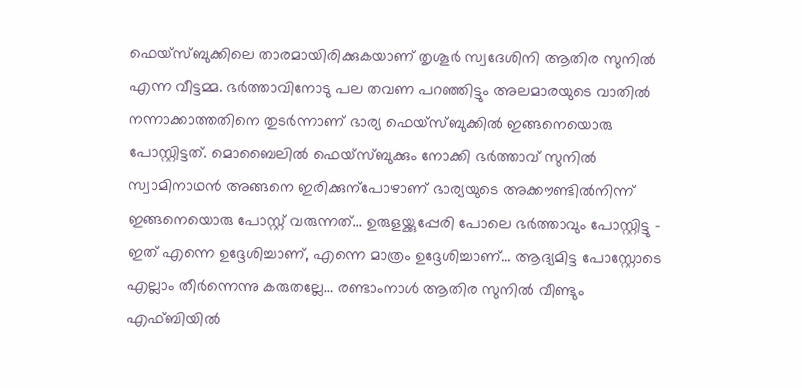ഫെയ്സ്ബുക്കിലെ താരമായിരിക്കുകയാണ് തൃശൂർ സ്വദേശിനി ആതിര സുനിൽ എന്ന വീട്ടമ്മ. ഭർത്താവിനോടു പല തവണ പറഞ്ഞിട്ടും അലമാരയുടെ വാതിൽ നന്നാക്കാത്തതിനെ തുടർന്നാണ് ഭാര്യ ഫെയ്സ്ബുക്കിൽ ഇങ്ങനെയൊരു പോസ്റ്റിട്ടത്. മൊബൈലിൽ ഫെയ്സ്ബുക്കും നോക്കി ഭർത്താവ് സുനിൽ സ്വാമിനാഥൻ അങ്ങനെ ഇരിക്കുന്പോഴാണ് ഭാര്യയുടെ അക്കൗണ്ടിൽനിന്ന് ഇങ്ങനെയൊരു പോസ്റ്റ് വരുന്നത്… ഉരുളയ്ക്കുപ്പേരി പോലെ ഭർത്താവും പോസ്റ്റിട്ടു – ഇത് എന്നെ ഉദ്ദേശിച്ചാണ്, എന്നെ മാത്രം ഉദ്ദേശിച്ചാണ്… ആദ്യമിട്ട പോസ്റ്റോടെ എല്ലാം തീർന്നെന്നു കരുതല്ലേ… രണ്ടാംനാൾ ആതിര സുനിൽ വീണ്ടും എഫ്ബിയിൽ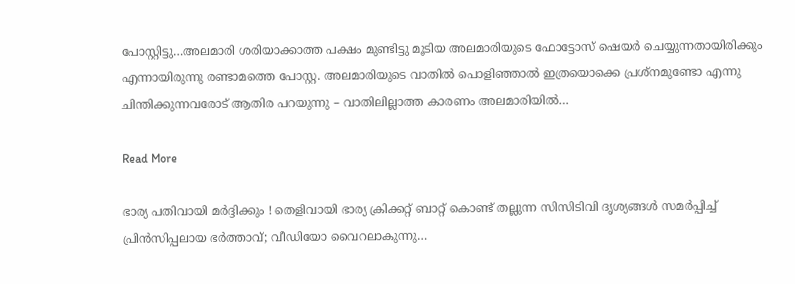പോസ്റ്റിട്ടു…അലമാരി ശരിയാക്കാത്ത പക്ഷം മുണ്ടിട്ടു മൂടിയ അലമാരിയുടെ ഫോട്ടോസ് ഷെയർ ചെയ്യുന്നതായിരിക്കും എന്നായിരുന്നു രണ്ടാമത്തെ പോസ്റ്റ. അലമാരിയുടെ വാതിൽ പൊളിഞ്ഞാൽ ഇത്രയൊക്കെ പ്രശ്നമുണ്ടോ എന്നു ചിന്തിക്കുന്നവരോട് ആതിര പറയുന്നു – വാതിലില്ലാത്ത കാരണം അലമാരിയിൽ…

Read More

ഭാര്യ പതിവായി മര്‍ദ്ദിക്കും ! തെളിവായി ഭാര്യ ക്രിക്കറ്റ് ബാറ്റ് കൊണ്ട് തല്ലുന്ന സിസിടിവി ദൃശ്യങ്ങള്‍ സമര്‍പ്പിച്ച് പ്രിന്‍സിപ്പലായ ഭര്‍ത്താവ്; വീഡിയോ വൈറലാകുന്നു…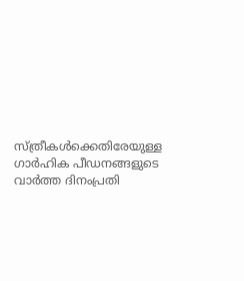സ്ത്രീകള്‍ക്കെതിരേയുള്ള ഗാര്‍ഹിക പീഡനങ്ങളുടെ വാര്‍ത്ത ദിനംപ്രതി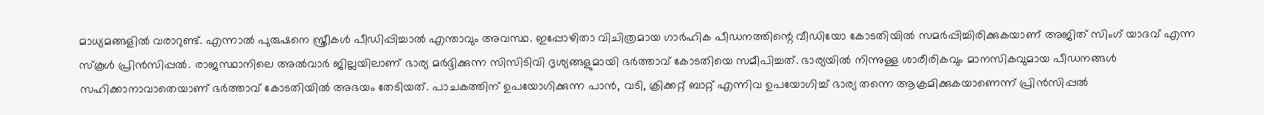മാധ്യമങ്ങളില്‍ വരാറുണ്ട്. എന്നാല്‍ പുരുഷനെ സ്ത്രീകള്‍ പീഡിപ്പിച്ചാല്‍ എന്താവും അവസ്ഥ. ഇപ്പോഴിതാ വിചിത്രമായ ഗാര്‍ഹിക പീഡനത്തിന്റെ വീഡിയോ കോടതിയില്‍ സമര്‍പ്പിച്ചിരിക്കുകയാണ് അജിത് സിംഗ് യാദവ് എന്ന സ്‌കൂള്‍ പ്രിന്‍സിപ്പല്‍. രാജസ്ഥാനിലെ അല്‍വാര്‍ ജില്ലയിലാണ് ഭാര്യ മര്‍ദ്ദിക്കുന്ന സിസിടിവി ദൃശ്യങ്ങളുമായി ഭര്‍ത്താവ് കോടതിയെ സമീപിച്ചത്. ഭാര്യയില്‍ നിന്നുള്ള ശാരീരികവും മാനസികവുമായ പീഡനങ്ങള്‍ സഹിക്കാനാവാതെയാണ് ഭര്‍ത്താവ് കോടതിയില്‍ അഭയം തേടിയത്. പാചകത്തിന് ഉപയോഗിക്കുന്ന പാന്‍, വടി, ക്രിക്കറ്റ് ബാറ്റ് എന്നിവ ഉപയോഗിച്ച് ഭാര്യ തന്നെ ആക്രമിക്കുകയാണെന്ന് പ്രിന്‍സിപ്പല്‍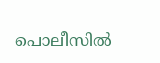പൊലീസില്‍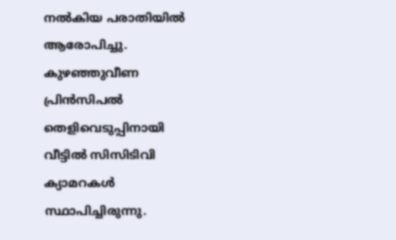നല്‍കിയ പരാതിയില്‍ ആരോപിച്ചു. കുഴഞ്ഞുവീണ പ്രിന്‍സിപല്‍ തെളിവെടുപ്പിനായി വീട്ടില്‍ സിസിടിവി ക്യാമറകള്‍ സ്ഥാപിച്ചിരുന്നു.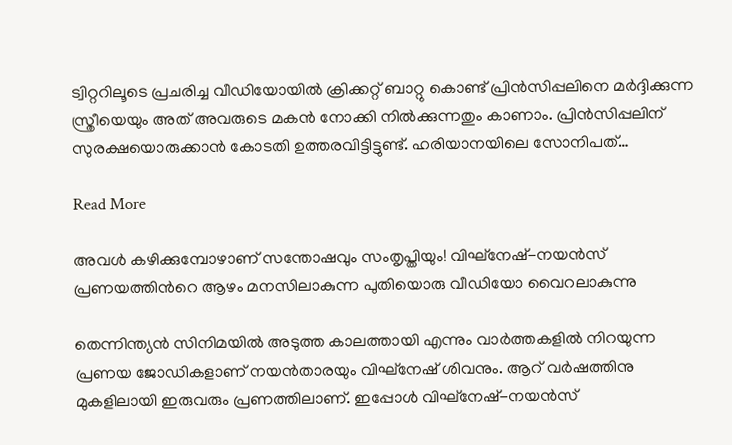ട്വിറ്ററിലൂടെ പ്രചരിച്ച വീഡിയോയില്‍ ക്രിക്കറ്റ് ബാറ്റു കൊണ്ട് പ്രിന്‍സിപ്പലിനെ മര്‍ദ്ദിക്കുന്ന സ്ത്രീയെയും അത് അവരുടെ മകന്‍ നോക്കി നില്‍ക്കുന്നതും കാണാം. പ്രിന്‍സിപ്പലിന് സുരക്ഷയൊരുക്കാന്‍ കോടതി ഉത്തരവിട്ടിട്ടുണ്ട്. ഹരിയാനയിലെ സോനിപത്…

Read More

അവൾ കഴിക്കുമ്പോഴാണ് സന്തോഷവും സംതൃപ്തിയും! വിഘ്നേഷ്-നയൻസ് പ്രണയത്തിന്‍റെ ആഴം മനസിലാകുന്ന പുതിയൊരു വീഡിയോ വൈറലാകുന്നു

തെന്നിന്ത്യൻ സിനിമയിൽ അടുത്ത കാലത്തായി എന്നും വാർത്തകളിൽ നിറയുന്ന പ്രണയ ജോഡികളാണ് നയൻതാരയും വിഘ്നേഷ് ശിവനും. ആറ് വർഷത്തിനു മുകളിലായി ഇരുവരും പ്രണത്തിലാണ്. ഇപ്പോൾ വിഘ്നേഷ്-നയൻസ്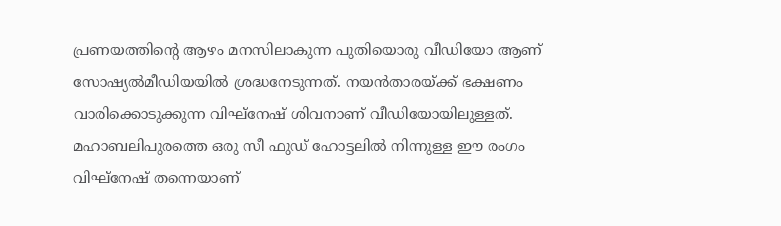പ്രണയത്തിന്‍റെ ആഴം മനസിലാകുന്ന പുതിയൊരു വീഡിയോ ആണ് സോഷ്യൽമീഡിയയിൽ ശ്രദ്ധനേടുന്നത്. നയൻതാരയ്ക്ക് ഭക്ഷണം വാരിക്കൊടുക്കുന്ന വിഘ്നേഷ് ശിവനാണ് വീഡിയോയിലുള്ളത്. മഹാബലിപുരത്തെ ഒരു സീ ഫുഡ് ഹോട്ടലിൽ നിന്നുള്ള ഈ രംഗം വിഘ്നേഷ് തന്നെയാണ്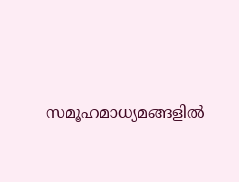സമൂഹമാധ്യമങ്ങളിൽ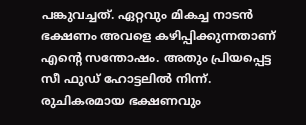പങ്കുവച്ചത്. ഏറ്റവും മികച്ച നാടൻ ഭക്ഷണം അവളെ കഴിപ്പിക്കുന്നതാണ് എന്‍റെ സന്തോഷം. അതും പ്രിയപ്പെട്ട സീ ഫുഡ് ഹോട്ടലിൽ നിന്ന്. രുചികരമായ ഭക്ഷണവും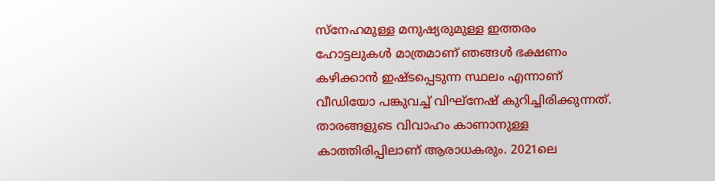സ്‌നേഹമുള്ള മനുഷ്യരുമുള്ള ഇത്തരം ഹോട്ടലുകൾ മാത്രമാണ് ഞങ്ങൾ ഭക്ഷണം കഴിക്കാൻ ഇഷ്ടപ്പെടുന്ന സ്ഥലം എന്നാണ് വീഡിയോ പങ്കുവച്ച് വിഘ്നേഷ് കുറിച്ചിരിക്കുന്നത്. താരങ്ങളുടെ വിവാഹം കാണാനുള്ള കാത്തിരിപ്പിലാണ് ആരാധകരും. 2021ലെ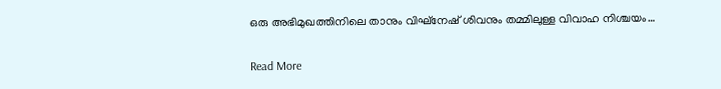ഒരു അഭിമുഖത്തിനിലെ താനും വിഘ്നേഷ് ശിവനും തമ്മിലുള്ള വിവാഹ നിശ്ചയം…

Read More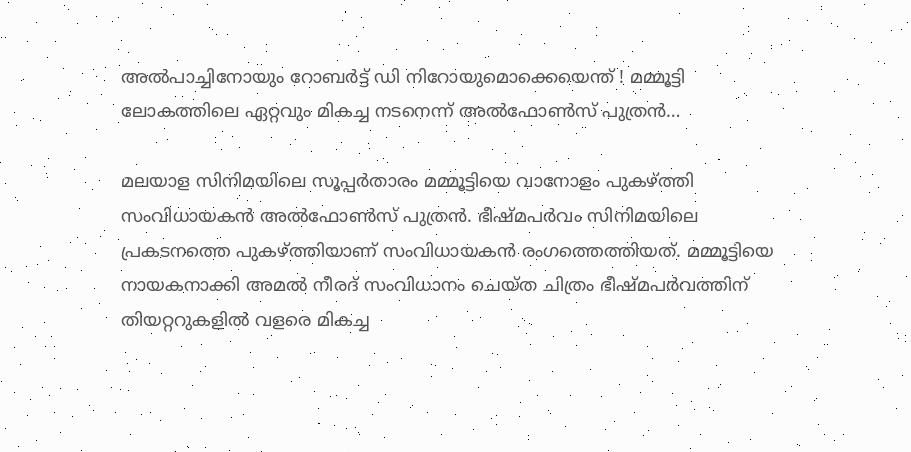അല്‍പാച്ചിനോയും റോബര്‍ട്ട് ഡി നിറോയുമൊക്കെയെന്ത് ! മമ്മൂട്ടി ലോകത്തിലെ ഏറ്റവും മികച്ച നടനെന്ന് അല്‍ഫോണ്‍സ് പുത്രന്‍…

മലയാള സിനിമയിലെ സൂപ്പര്‍താരം മമ്മൂട്ടിയെ വാനോളം പുകഴ്ത്തി സംവിധായകന്‍ അല്‍ഫോണ്‍സ് പുത്രന്‍. ഭീഷ്മപര്‍വം സിനിമയിലെ പ്രകടനത്തെ പുകഴ്ത്തിയാണ് സംവിധായകന്‍ രംഗത്തെത്തിയത്. മമ്മൂട്ടിയെ നായകനാക്കി അമല്‍ നീരദ് സംവിധാനം ചെയ്ത ചിത്രം ഭീഷ്മപര്‍വത്തിന് തിയറ്ററുകളില്‍ വളരെ മികച്ച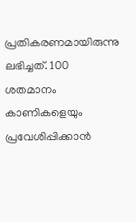പ്രതികരണമായിരുന്നു ലഭിച്ചത്. 100 ശതമാനം കാണികളെയും പ്രവേശിപ്പിക്കാന്‍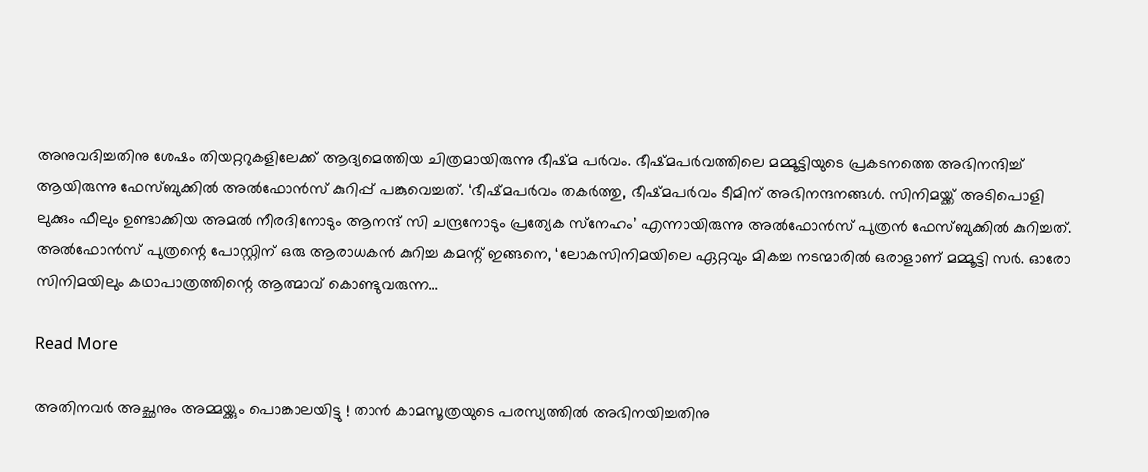അനുവദിച്ചതിനു ശേഷം തിയറ്ററുകളിലേക്ക് ആദ്യമെത്തിയ ചിത്രമായിരുന്നു ഭീഷ്മ പര്‍വം. ഭീഷ്മപര്‍വത്തിലെ മമ്മൂട്ടിയുടെ പ്രകടനത്തെ അഭിനന്ദിച്ച് ആയിരുന്നു ഫേസ്ബുക്കില്‍ അല്‍ഫോന്‍സ് കുറിപ്പ് പങ്കുവെച്ചത്. ‘ഭീഷ്മപര്‍വം തകര്‍ത്തു, ഭീഷ്മപര്‍വം ടീമിന് അഭിനന്ദനങ്ങള്‍. സിനിമയ്ക്ക് അടിപൊളി ലുക്കും ഫീലും ഉണ്ടാക്കിയ അമല്‍ നീരദിനോടും ആനന്ദ് സി ചന്ദ്രനോടും പ്രത്യേക സ്‌നേഹം’ എന്നായിരുന്നു അല്‍ഫോന്‍സ് പുത്രന്‍ ഫേസ്ബുക്കില്‍ കുറിച്ചത്. അല്‍ഫോന്‍സ് പുത്രന്റെ പോസ്റ്റിന് ഒരു ആരാധകന്‍ കുറിച്ച കമന്റ് ഇങ്ങനെ, ‘ലോകസിനിമയിലെ ഏറ്റവും മികച്ച നടന്മാരില്‍ ഒരാളാണ് മമ്മൂട്ടി സര്‍. ഓരോ സിനിമയിലും കഥാപാത്രത്തിന്റെ ആത്മാവ് കൊണ്ടുവരുന്ന…

Read More

അതിനവര്‍ അച്ഛനും അമ്മയ്ക്കും പൊങ്കാലയിട്ടു ! താന്‍ കാമസൂത്രയുടെ പരസ്യത്തില്‍ അഭിനയിച്ചതിനു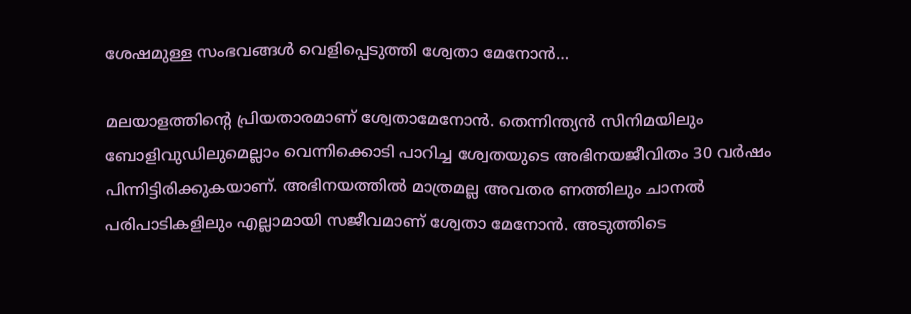ശേഷമുള്ള സംഭവങ്ങള്‍ വെളിപ്പെടുത്തി ശ്വേതാ മേനോന്‍…

മലയാളത്തിന്റെ പ്രിയതാരമാണ് ശ്വേതാമേനോന്‍. തെന്നിന്ത്യന്‍ സിനിമയിലും ബോളിവുഡിലുമെല്ലാം വെന്നിക്കൊടി പാറിച്ച ശ്വേതയുടെ അഭിനയജീവിതം 30 വര്‍ഷം പിന്നിട്ടിരിക്കുകയാണ്. അഭിനയത്തില്‍ മാത്രമല്ല അവതര ണത്തിലും ചാനല്‍ പരിപാടികളിലും എല്ലാമായി സജീവമാണ് ശ്വേതാ മേനോന്‍. അടുത്തിടെ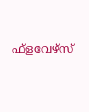ഫ്‌ളവേഴ്‌സ്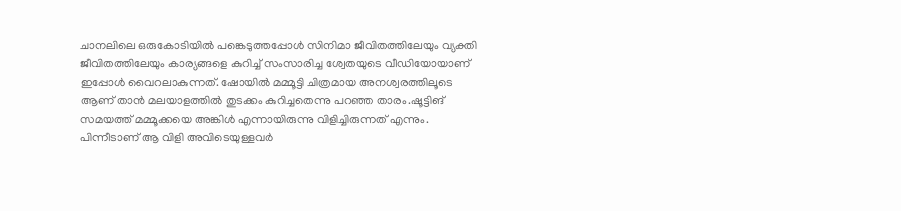ചാനലിലെ ഒരുകോടിയില്‍ പങ്കെടുത്തപ്പോള്‍ സിനിമാ ജീവിതത്തിലേയും വ്യക്തി ജീവിതത്തിലേയും കാര്യങ്ങളെ കുറിച്ച് സംസാരിച്ച ശ്വേതയുടെ വീഡിയോയാണ് ഇപ്പോള്‍ വൈറലാകുന്നത്. ഷോയില്‍ മമ്മൂട്ടി ചിത്രമായ അനശ്വരത്തിലൂടെ ആണ് താന്‍ മലയാളത്തില്‍ തുടക്കം കുറിച്ചതെന്നു പറഞ്ഞ താരം.ഷൂട്ടിങ് സമയത്ത് മമ്മൂക്കയെ അങ്കിള്‍ എന്നായിരുന്നു വിളിച്ചിരുന്നത് എന്നും. പിന്നീടാണ് ആ വിളി അവിടെയുള്ളവര്‍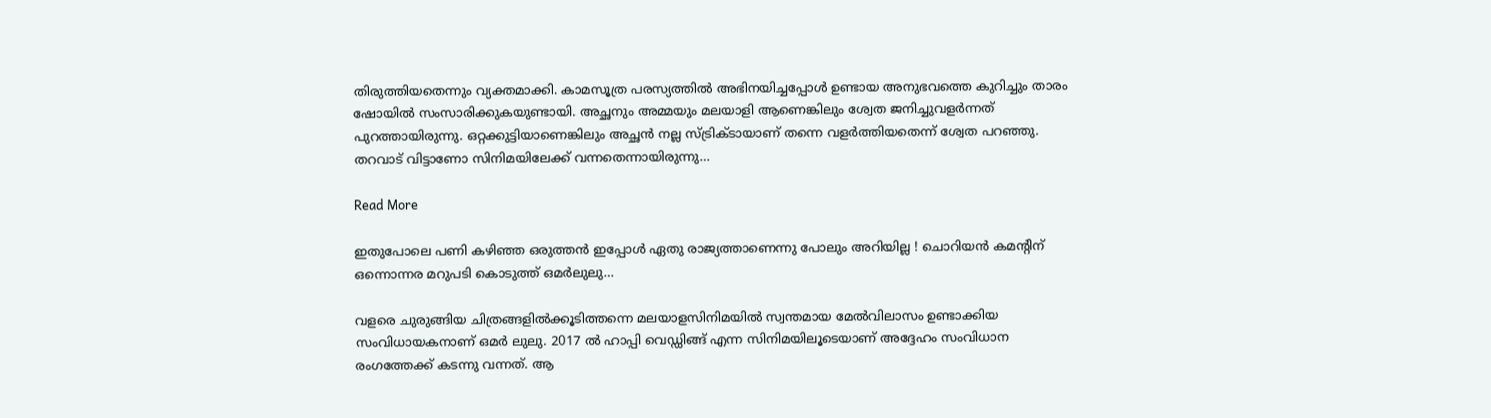തിരുത്തിയതെന്നും വ്യക്തമാക്കി. കാമസൂത്ര പരസ്യത്തില്‍ അഭിനയിച്ചപ്പോള്‍ ഉണ്ടായ അനുഭവത്തെ കുറിച്ചും താരം ഷോയില്‍ സംസാരിക്കുകയുണ്ടായി. അച്ഛനും അമ്മയും മലയാളി ആണെങ്കിലും ശ്വേത ജനിച്ചുവളര്‍ന്നത് പുറത്തായിരുന്നു. ഒറ്റക്കുട്ടിയാണെങ്കിലും അച്ഛന്‍ നല്ല സ്ട്രിക്ടായാണ് തന്നെ വളര്‍ത്തിയതെന്ന് ശ്വേത പറഞ്ഞു. തറവാട് വിട്ടാണോ സിനിമയിലേക്ക് വന്നതെന്നായിരുന്നു…

Read More

ഇതുപോലെ പണി കഴിഞ്ഞ ഒരുത്തന്‍ ഇപ്പോള്‍ ഏതു രാജ്യത്താണെന്നു പോലും അറിയില്ല ! ചൊറിയന്‍ കമന്റിന് ഒന്നൊന്നര മറുപടി കൊടുത്ത് ഒമര്‍ലുലു…

വളരെ ചുരുങ്ങിയ ചിത്രങ്ങളില്‍ക്കൂടിത്തന്നെ മലയാളസിനിമയില്‍ സ്വന്തമായ മേല്‍വിലാസം ഉണ്ടാക്കിയ സംവിധായകനാണ് ഒമര്‍ ലുലു. 2017 ല്‍ ഹാപ്പി വെഡ്ഡിങ്ങ് എന്ന സിനിമയിലൂടെയാണ് അദ്ദേഹം സംവിധാന രംഗത്തേക്ക് കടന്നു വന്നത്. ആ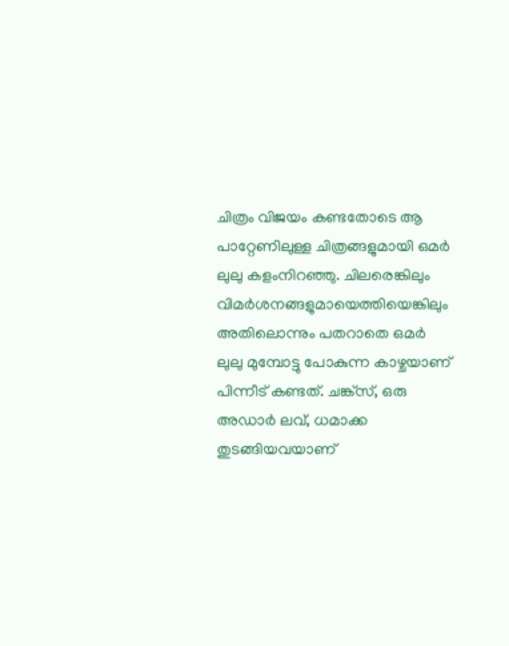ചിത്രം വിജയം കണ്ടതോടെ ആ പാറ്റേണിലുള്ള ചിത്രങ്ങളുമായി ഒമര്‍ ലുലു കളംനിറഞ്ഞു. ചിലരെങ്കിലും വിമര്‍ശനങ്ങളുമായെത്തിയെങ്കിലും അതിലൊന്നും പതറാതെ ഒമര്‍ ലുലു മുമ്പോട്ടു പോകുന്ന കാഴ്ചയാണ് പിന്നീട് കണ്ടത്. ചങ്ക്സ്, ഒരു അഡാര്‍ ലവ്, ധമാക്ക തുടങ്ങിയവയാണ്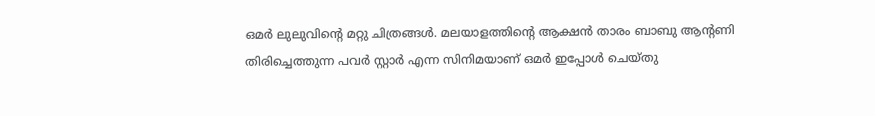ഒമര്‍ ലുലുവിന്റെ മറ്റു ചിത്രങ്ങള്‍. മലയാളത്തിന്റെ ആക്ഷന്‍ താരം ബാബു ആന്റണി തിരിച്ചെത്തുന്ന പവര്‍ സ്റ്റാര്‍ എന്ന സിനിമയാണ് ഒമര്‍ ഇപ്പോള്‍ ചെയ്തു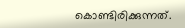കൊണ്ടിരിക്കുന്നത്.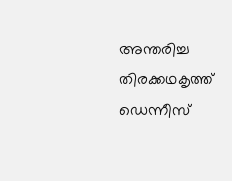അന്തരിച്ച തിരക്കഥകൃത്ത് ഡെന്നീസ്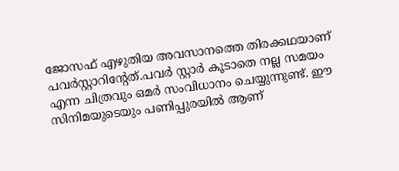ജോസഫ് എഴുതിയ അവസാനത്തെ തിരക്കഥയാണ് പവര്‍സ്റ്റാറിന്റേത്.പവര്‍ സ്റ്റാര്‍ കൂടാതെ നല്ല സമയം എന്ന ചിത്രവും ഒമര്‍ സംവിധാനം ചെയ്യുന്നുണ്ട്. ഈ സിനിമയുടെയും പണിപ്പുരയില്‍ ആണ്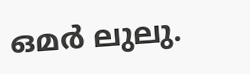ഒമര്‍ ലുലു.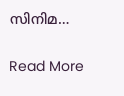സിനിമ…

Read More